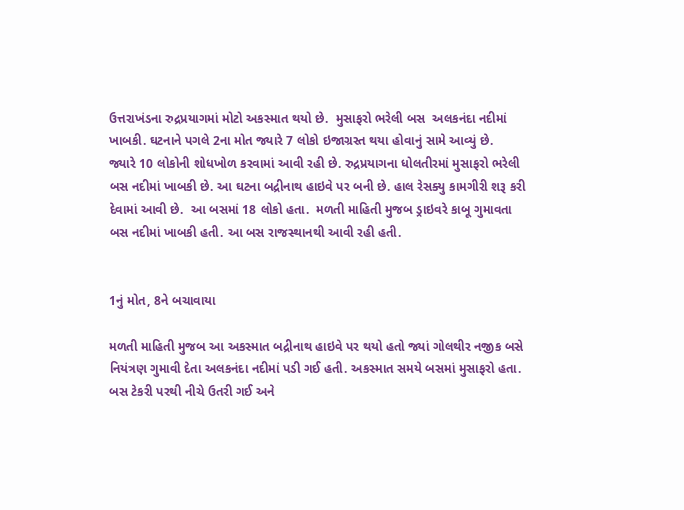ઉત્તરાખંડના રુદ્રપ્રયાગમાં મોટો અકસ્માત થયો છે.  મુસાફરો ભરેલી બસ  અલકનંદા નદીમાં ખાબકી. ઘટનાને પગલે 2ના મોત જ્યારે 7 લોકો ઇજાગ્રસ્ત થયા હોવાનું સામે આવ્યું છે.  જ્યારે 10 લોકોની શોધખોળ કરવામાં આવી રહી છે. રુદ્રપ્રયાગના ધોલતીરમાં મુસાફરો ભરેલી બસ નદીમાં ખાબકી છે. આ ઘટના બદ્રીનાથ હાઇવે પર બની છે. હાલ રેસક્યુ કામગીરી શરૂ કરી દેવામાં આવી છે.  આ બસમાં 18 લોકો હતા.  મળતી માહિતી મુજબ ડ્રાઇવરે કાબૂ ગુમાવતા બસ નદીમાં ખાબકી હતી. આ બસ રાજસ્થાનથી આવી રહી હતી.


1નું મોત, 8ને બચાવાયા

મળતી માહિતી મુજબ આ અકસ્માત બદ્રીનાથ હાઇવે પર થયો હતો જ્યાં ગોલથીર નજીક બસે નિયંત્રણ ગુમાવી દેતા અલકનંદા નદીમાં પડી ગઈ હતી. અકસ્માત સમયે બસમાં મુસાફરો હતા. બસ ટેકરી પરથી નીચે ઉતરી ગઈ અને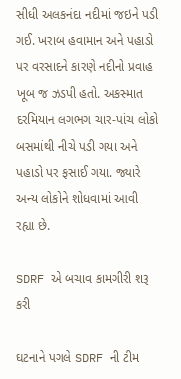સીધી અલકનંદા નદીમાં જઇને પડી ગઈ. ખરાબ હવામાન અને પહાડો પર વરસાદને કારણે નદીનો પ્રવાહ ખૂબ જ ઝડપી હતો. અકસ્માત દરમિયાન લગભગ ચાર-પાંચ લોકો બસમાંથી નીચે પડી ગયા અને પહાડો પર ફસાઈ ગયા. જ્યારે અન્ય લોકોને શોધવામાં આવી રહ્યા છે.

SDRF એ બચાવ કામગીરી શરૂ કરી

ઘટનાને પગલે SDRF ની ટીમ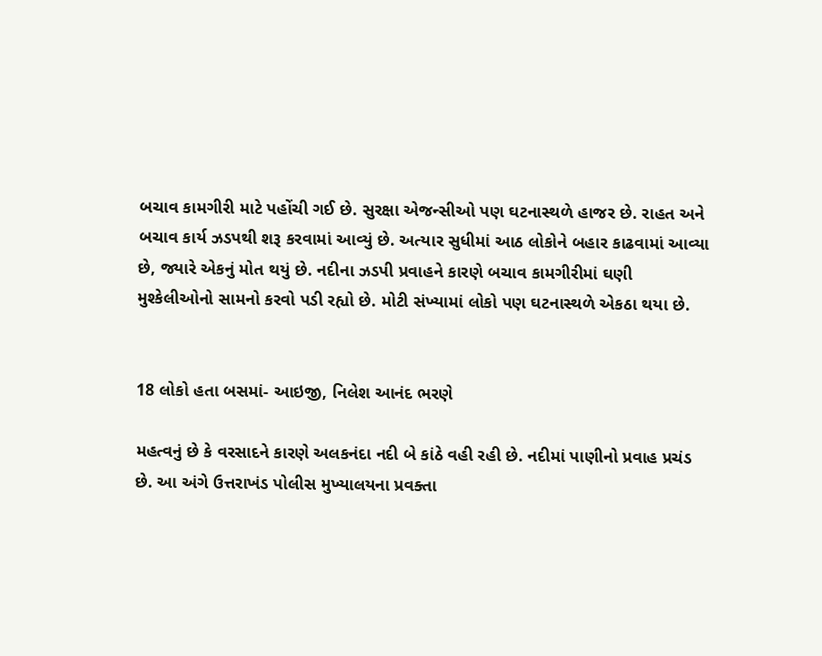બચાવ કામગીરી માટે પહોંચી ગઈ છે. સુરક્ષા એજન્સીઓ પણ ઘટનાસ્થળે હાજર છે. રાહત અને બચાવ કાર્ય ઝડપથી શરૂ કરવામાં આવ્યું છે. અત્યાર સુધીમાં આઠ લોકોને બહાર કાઢવામાં આવ્યા છે, જ્યારે એકનું મોત થયું છે. નદીના ઝડપી પ્રવાહને કારણે બચાવ કામગીરીમાં ઘણી મુશ્કેલીઓનો સામનો કરવો પડી રહ્યો છે. મોટી સંખ્યામાં લોકો પણ ઘટનાસ્થળે એકઠા થયા છે.


18 લોકો હતા બસમાં- આઇજી, નિલેશ આનંદ ભરણે

મહત્વનું છે કે વરસાદને કારણે અલકનંદા નદી બે કાંઠે વહી રહી છે. નદીમાં પાણીનો પ્રવાહ પ્રચંડ છે. આ અંગે ઉત્તરાખંડ પોલીસ મુખ્યાલયના પ્રવક્તા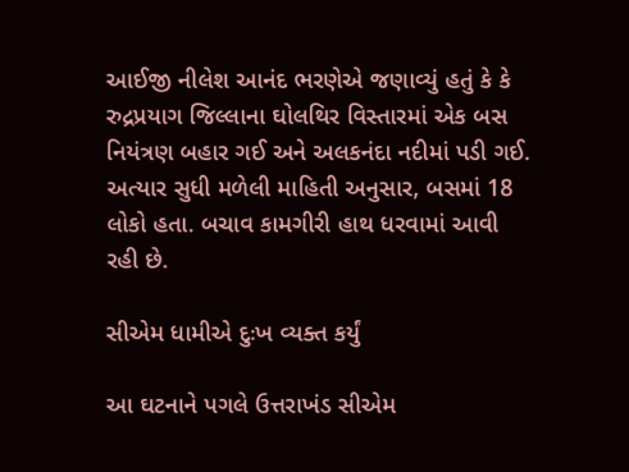આઈજી નીલેશ આનંદ ભરણેએ જણાવ્યું હતું કે કે રુદ્રપ્રયાગ જિલ્લાના ઘોલથિર વિસ્તારમાં એક બસ નિયંત્રણ બહાર ગઈ અને અલકનંદા નદીમાં પડી ગઈ. અત્યાર સુધી મળેલી માહિતી અનુસાર, બસમાં 18 લોકો હતા. બચાવ કામગીરી હાથ ધરવામાં આવી રહી છે.

સીએમ ધામીએ દુઃખ વ્યક્ત કર્યું

આ ઘટનાને પગલે ઉત્તરાખંડ સીએમ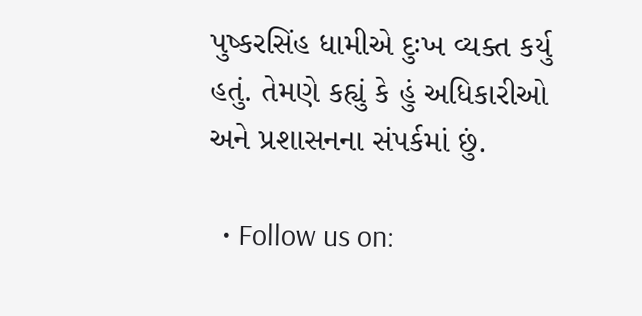પુષ્કરસિંહ ધામીએ દુઃખ વ્યક્ત કર્યુ હતું. તેમણે કહ્યું કે હું અધિકારીઓ અને પ્રશાસનના સંપર્કમાં છું.

  • Follow us on: